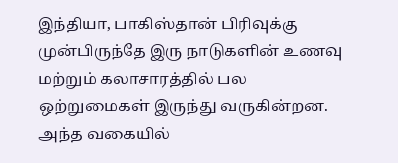இந்தியா, பாகிஸ்தான் பிரிவுக்கு முன்பிருந்தே இரு நாடுகளின் உணவு மற்றும் கலாசாரத்தில் பல ஒற்றுமைகள் இருந்து வருகின்றன. அந்த வகையில்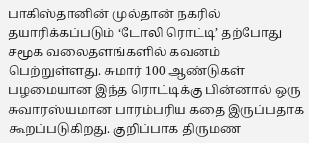பாகிஸ்தானின் முல்தான் நகரில் தயாரிக்கப்படும் ‘டோலி ரொட்டி’ தற்போது சமூக வலைதளங்களில் கவனம் பெற்றுள்ளது. சுமார் 100 ஆண்டுகள் பழமையான இந்த ரொட்டிக்கு பின்னால் ஒரு சுவாரஸ்யமான பாரம்பரிய கதை இருப்பதாக கூறப்படுகிறது. குறிப்பாக திருமண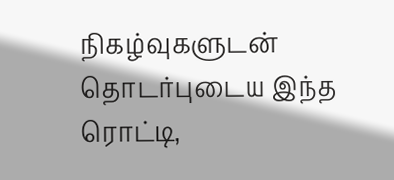நிகழ்வுகளுடன் தொடர்புடைய இந்த ரொட்டி,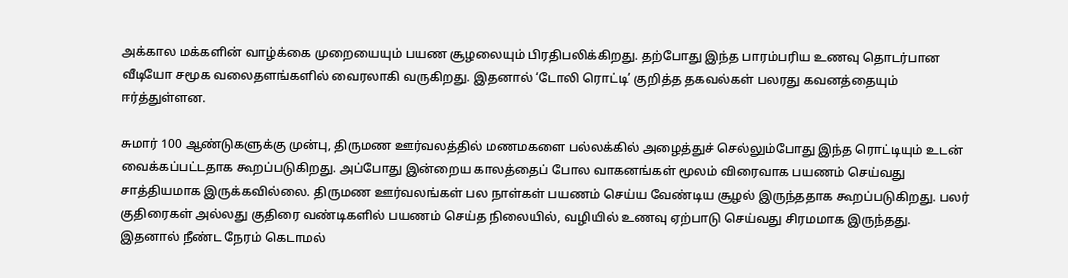அக்கால மக்களின் வாழ்க்கை முறையையும் பயண சூழலையும் பிரதிபலிக்கிறது. தற்போது இந்த பாரம்பரிய உணவு தொடர்பான வீடியோ சமூக வலைதளங்களில் வைரலாகி வருகிறது. இதனால் ‘டோலி ரொட்டி’ குறித்த தகவல்கள் பலரது கவனத்தையும் ஈர்த்துள்ளன.

சுமார் 100 ஆண்டுகளுக்கு முன்பு, திருமண ஊர்வலத்தில் மணமகளை பல்லக்கில் அழைத்துச் செல்லும்போது இந்த ரொட்டியும் உடன் வைக்கப்பட்டதாக கூறப்படுகிறது. அப்போது இன்றைய காலத்தைப் போல வாகனங்கள் மூலம் விரைவாக பயணம் செய்வது சாத்தியமாக இருக்கவில்லை. திருமண ஊர்வலங்கள் பல நாள்கள் பயணம் செய்ய வேண்டிய சூழல் இருந்ததாக கூறப்படுகிறது. பலர் குதிரைகள் அல்லது குதிரை வண்டிகளில் பயணம் செய்த நிலையில், வழியில் உணவு ஏற்பாடு செய்வது சிரமமாக இருந்தது. இதனால் நீண்ட நேரம் கெடாமல்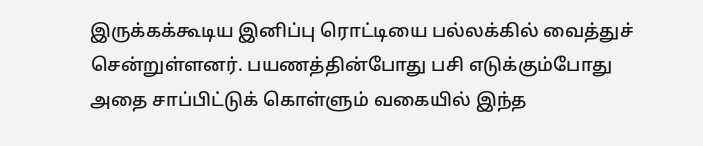இருக்கக்கூடிய இனிப்பு ரொட்டியை பல்லக்கில் வைத்துச் சென்றுள்ளனர். பயணத்தின்போது பசி எடுக்கும்போது அதை சாப்பிட்டுக் கொள்ளும் வகையில் இந்த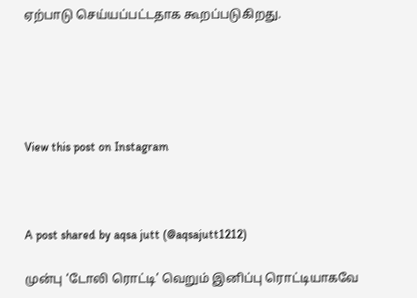ஏற்பாடு செய்யப்பட்டதாக கூறப்படுகிறது.





View this post on Instagram



A post shared by aqsa jutt (@aqsajutt1212)

முன்பு ‘டோலி ரொட்டி’ வெறும் இனிப்பு ரொட்டியாகவே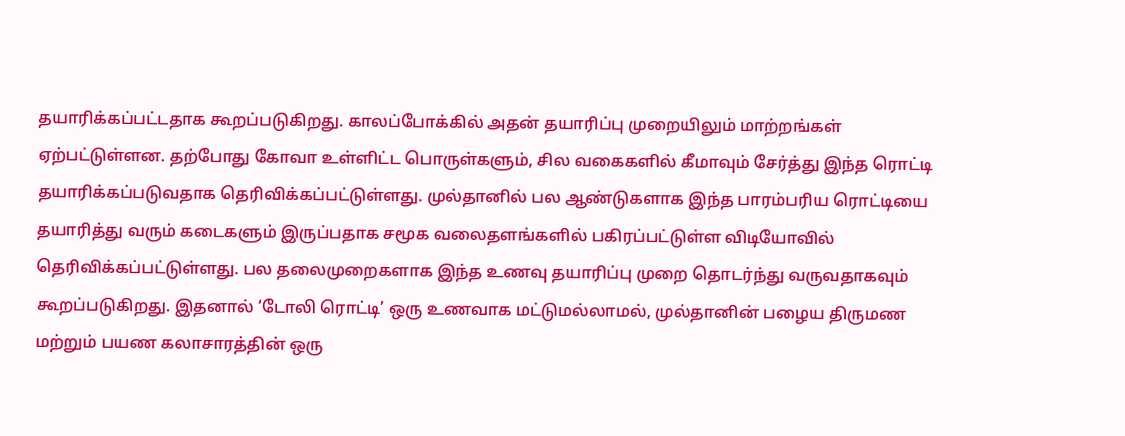தயாரிக்கப்பட்டதாக கூறப்படுகிறது. காலப்போக்கில் அதன் தயாரிப்பு முறையிலும் மாற்றங்கள் ஏற்பட்டுள்ளன. தற்போது கோவா உள்ளிட்ட பொருள்களும், சில வகைகளில் கீமாவும் சேர்த்து இந்த ரொட்டி தயாரிக்கப்படுவதாக தெரிவிக்கப்பட்டுள்ளது. முல்தானில் பல ஆண்டுகளாக இந்த பாரம்பரிய ரொட்டியை தயாரித்து வரும் கடைகளும் இருப்பதாக சமூக வலைதளங்களில் பகிரப்பட்டுள்ள விடியோவில் தெரிவிக்கப்பட்டுள்ளது. பல தலைமுறைகளாக இந்த உணவு தயாரிப்பு முறை தொடர்ந்து வருவதாகவும் கூறப்படுகிறது. இதனால் ‘டோலி ரொட்டி’ ஒரு உணவாக மட்டுமல்லாமல், முல்தானின் பழைய திருமண மற்றும் பயண கலாசாரத்தின் ஒரு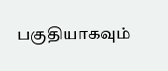பகுதியாகவும்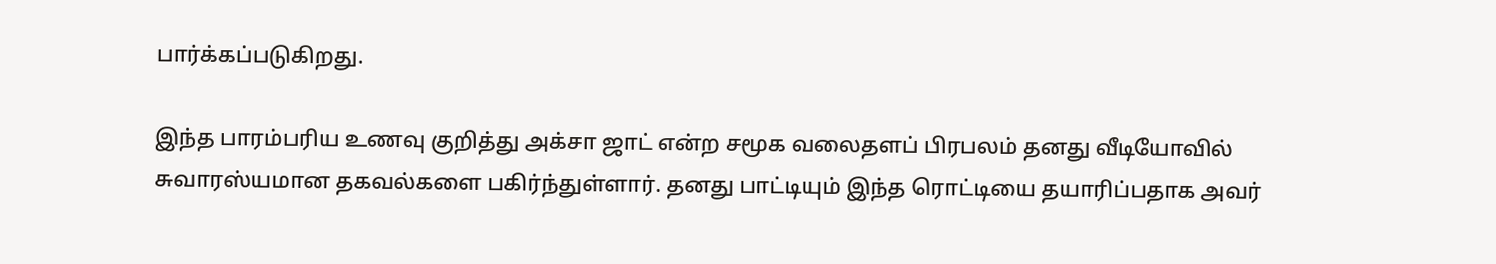பார்க்கப்படுகிறது.

இந்த பாரம்பரிய உணவு குறித்து அக்சா ஜாட் என்ற சமூக வலைதளப் பிரபலம் தனது வீடியோவில் சுவாரஸ்யமான தகவல்களை பகிர்ந்துள்ளார். தனது பாட்டியும் இந்த ரொட்டியை தயாரிப்பதாக அவர்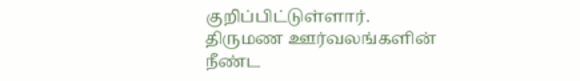குறிப்பிட்டுள்ளார். திருமண ஊர்வலங்களின் நீண்ட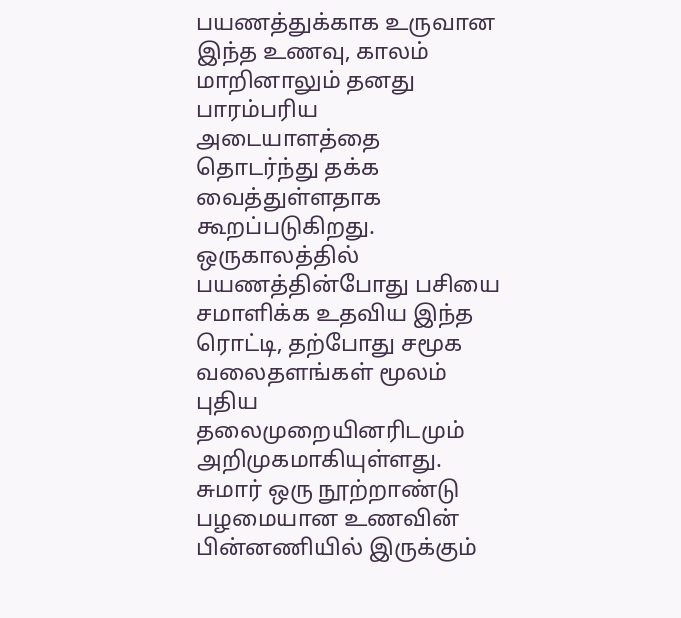பயணத்துக்காக உருவான இந்த உணவு, காலம் மாறினாலும் தனது பாரம்பரிய அடையாளத்தை தொடர்ந்து தக்க வைத்துள்ளதாக கூறப்படுகிறது. ஒருகாலத்தில் பயணத்தின்போது பசியை சமாளிக்க உதவிய இந்த ரொட்டி, தற்போது சமூக வலைதளங்கள் மூலம் புதிய தலைமுறையினரிடமும் அறிமுகமாகியுள்ளது. சுமார் ஒரு நூற்றாண்டு பழமையான உணவின் பின்னணியில் இருக்கும்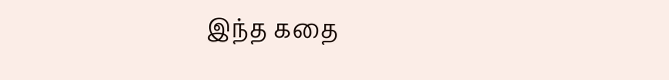இந்த கதை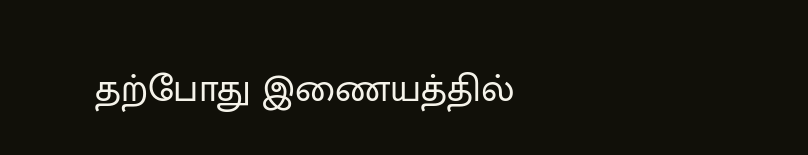தற்போது இணையத்தில்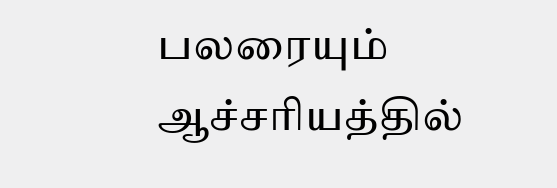பலரையும் ஆச்சரியத்தில்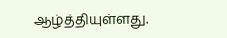ஆழ்த்தியுள்ளது.